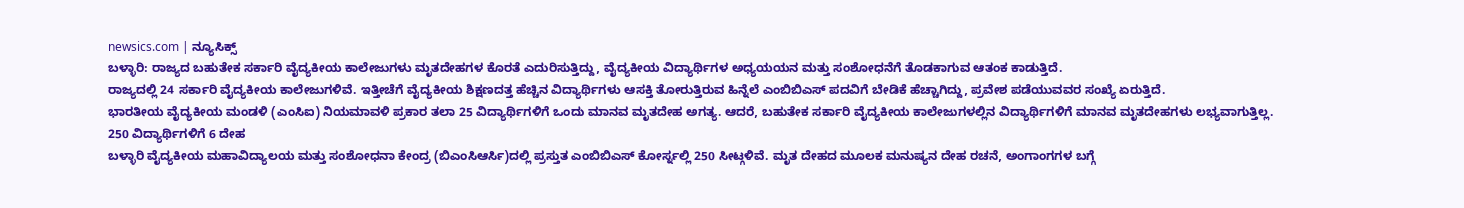newsics.com | ನ್ಯೂಸಿಕ್ಸ್
ಬಳ್ಳಾರಿ: ರಾಜ್ಯದ ಬಹುತೇಕ ಸರ್ಕಾರಿ ವೈದ್ಯಕೀಯ ಕಾಲೇಜುಗಳು ಮೃತದೇಹಗಳ ಕೊರತೆ ಎದುರಿಸುತ್ತಿದ್ದು, ವೈದ್ಯಕೀಯ ವಿದ್ಯಾರ್ಥಿಗಳ ಅಧ್ಯಯಯನ ಮತ್ತು ಸಂಶೋಧನೆಗೆ ತೊಡಕಾಗುವ ಆತಂಕ ಕಾಡುತ್ತಿದೆ.
ರಾಜ್ಯದಲ್ಲಿ 24 ಸರ್ಕಾರಿ ವೈದ್ಯಕೀಯ ಕಾಲೇಜುಗಳಿವೆ. ಇತ್ತೀಚೆಗೆ ವೈದ್ಯಕೀಯ ಶಿಕ್ಷಣದತ್ತ ಹೆಚ್ಚಿನ ವಿದ್ಯಾರ್ಥಿಗಳು ಆಸಕ್ತಿ ತೋರುತ್ತಿರುವ ಹಿನ್ನೆಲೆ ಎಂಬಿಬಿಎಸ್ ಪದವಿಗೆ ಬೇಡಿಕೆ ಹೆಚ್ಚಾಗಿದ್ದು, ಪ್ರವೇಶ ಪಡೆಯುವವರ ಸಂಖ್ಯೆ ಏರುತ್ತಿದೆ.
ಭಾರತೀಯ ವೈದ್ಯಕೀಯ ಮಂಡಳಿ (ಎಂಸಿಐ) ನಿಯಮಾವಳಿ ಪ್ರಕಾರ ತಲಾ 25 ವಿದ್ಯಾರ್ಥಿಗಳಿಗೆ ಒಂದು ಮಾನವ ಮೃತದೇಹ ಅಗತ್ಯ. ಆದರೆ, ಬಹುತೇಕ ಸರ್ಕಾರಿ ವೈದ್ಯಕೀಯ ಕಾಲೇಜುಗಳಲ್ಲಿನ ವಿದ್ಯಾರ್ಥಿಗಳಿಗೆ ಮಾನವ ಮೃತದೇಹಗಳು ಲಭ್ಯವಾಗುತ್ತಿಲ್ಲ.
250 ವಿದ್ಯಾರ್ಥಿಗಳಿಗೆ 6 ದೇಹ
ಬಳ್ಳಾರಿ ವೈದ್ಯಕೀಯ ಮಹಾವಿದ್ಯಾಲಯ ಮತ್ತು ಸಂಶೋಧನಾ ಕೇಂದ್ರ (ಬಿಎಂಸಿಆರ್ಸಿ)ದಲ್ಲಿ ಪ್ರಸ್ತುತ ಎಂಬಿಬಿಎಸ್ ಕೋರ್ಸ್ನಲ್ಲಿ 250 ಸೀಟ್ಗಳಿವೆ. ಮೃತ ದೇಹದ ಮೂಲಕ ಮನುಷ್ಯನ ದೇಹ ರಚನೆ, ಅಂಗಾಂಗಗಳ ಬಗ್ಗೆ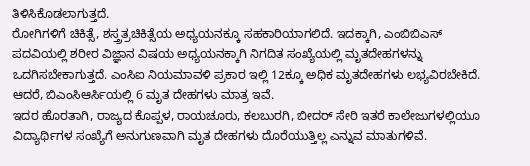ತಿಳಿಸಿಕೊಡಲಾಗುತ್ತದೆ.
ರೋಗಿಗಳಿಗೆ ಚಿಕಿತ್ಸೆ, ಶಸ್ತ್ರತ್ರಚಿಕಿತ್ಸೆಯ ಅಧ್ಯಯನಕ್ಕೂ ಸಹಕಾರಿಯಾಗಲಿದೆ. ಇದಕ್ಕಾಗಿ, ಎಂಬಿಬಿಎಸ್ ಪದವಿಯಲ್ಲಿ ಶರೀರ ವಿಜ್ಞಾನ ವಿಷಯ ಅಧ್ಯಯನಕ್ಕಾಗಿ ನಿಗದಿತ ಸಂಖ್ಯೆಯಲ್ಲಿ ಮೃತದೇಹಗಳನ್ನು ಒದಗಿಸಬೇಕಾಗುತ್ತದೆ. ಎಂಸಿಐ ನಿಯಮಾವಳಿ ಪ್ರಕಾರ ಇಲ್ಲಿ 12ಕ್ಕೂ ಅಧಿಕ ಮೃತದೇಹಗಳು ಲಭ್ಯವಿರಬೇಕಿದೆ. ಆದರೆ, ಬಿಎಂಸಿಆರ್ಸಿಯಲ್ಲಿ 6 ಮೃತ ದೇಹಗಳು ಮಾತ್ರ ಇವೆ.
ಇದರ ಹೊರತಾಗಿ, ರಾಜ್ಯದ ಕೊಪ್ಪಳ, ರಾಯಚೂರು, ಕಲಬುರಗಿ, ಬೀದರ್ ಸೇರಿ ಇತರೆ ಕಾಲೇಜುಗಳಲ್ಲಿಯೂ ವಿದ್ಯಾರ್ಥಿಗಳ ಸಂಖ್ಯೆಗೆ ಅನುಗುಣವಾಗಿ ಮೃತ ದೇಹಗಳು ದೊರೆಯುತ್ತಿಲ್ಲ ಎನ್ನುವ ಮಾತುಗಳಿವೆ.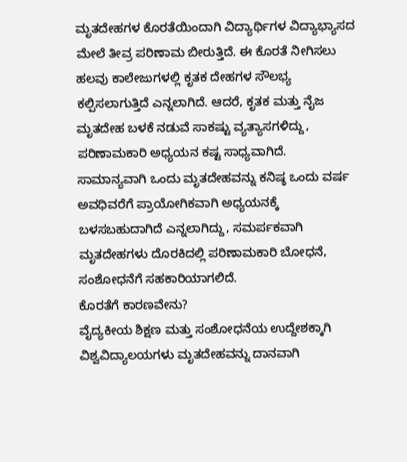ಮೃತದೇಹಗಳ ಕೊರತೆಯಿಂದಾಗಿ ವಿದ್ಯಾರ್ಥಿಗಳ ವಿದ್ಯಾಭ್ಯಾಸದ ಮೇಲೆ ತೀವ್ರ ಪರಿಣಾಮ ಬೀರುತ್ತಿದೆ. ಈ ಕೊರತೆ ನೀಗಿಸಲು ಹಲವು ಕಾಲೇಜುಗಳಲ್ಲಿ ಕೃತಕ ದೇಹಗಳ ಸೌಲಭ್ಯ ಕಲ್ಪಿಸಲಾಗುತ್ತಿದೆ ಎನ್ನಲಾಗಿದೆ. ಆದರೆ, ಕೃತಕ ಮತ್ತು ನೈಜ ಮೃತದೇಹ ಬಳಕೆ ನಡುವೆ ಸಾಕಷ್ಟು ವ್ಯತ್ಯಾಸಗಳಿದ್ದು, ಪರಿಣಾಮಕಾರಿ ಅಧ್ಯಯನ ಕಷ್ಟ ಸಾಧ್ಯವಾಗಿದೆ.
ಸಾಮಾನ್ಯವಾಗಿ ಒಂದು ಮೃತದೇಹವನ್ನು ಕನಿಷ್ಠ ಒಂದು ವರ್ಷ ಅವಧಿವರೆಗೆ ಪ್ರಾಯೋಗಿಕವಾಗಿ ಅಧ್ಯಯನಕ್ಕೆ ಬಳಸಬಹುದಾಗಿದೆ ಎನ್ನಲಾಗಿದ್ದು, ಸಮರ್ಪಕವಾಗಿ ಮೃತದೇಹಗಳು ದೊರಕಿದಲ್ಲಿ ಪರಿಣಾಮಕಾರಿ ಬೋಧನೆ, ಸಂಶೋಧನೆಗೆ ಸಹಕಾರಿಯಾಗಲಿದೆ.
ಕೊರತೆಗೆ ಕಾರಣವೇನು?
ವೈದ್ಯಕೀಯ ಶಿಕ್ಷಣ ಮತ್ತು ಸಂಶೋಧನೆಯ ಉದ್ದೇಶಕ್ಕಾಗಿ ವಿಶ್ವವಿದ್ಯಾಲಯಗಳು ಮೃತದೇಹವನ್ನು ದಾನವಾಗಿ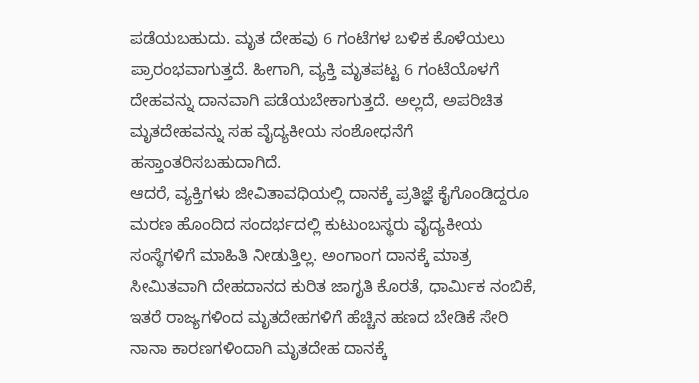ಪಡೆಯಬಹುದು. ಮೃತ ದೇಹವು 6 ಗಂಟೆಗಳ ಬಳಿಕ ಕೊಳೆಯಲು ಪ್ರಾರಂಭವಾಗುತ್ತದೆ. ಹೀಗಾಗಿ, ವ್ಯಕ್ತಿ ಮೃತಪಟ್ಟ 6 ಗಂಟೆಯೊಳಗೆ ದೇಹವನ್ನು ದಾನವಾಗಿ ಪಡೆಯಬೇಕಾಗುತ್ತದೆ. ಅಲ್ಲದೆ, ಅಪರಿಚಿತ ಮೃತದೇಹವನ್ನು ಸಹ ವೈದ್ಯಕೀಯ ಸಂಶೋಧನೆಗೆ ಹಸ್ತಾಂತರಿಸಬಹುದಾಗಿದೆ.
ಆದರೆ, ವ್ಯಕ್ತಿಗಳು ಜೀವಿತಾವಧಿಯಲ್ಲಿ ದಾನಕ್ಕೆ ಪ್ರತಿಜ್ಞೆ ಕೈಗೊಂಡಿದ್ದರೂ ಮರಣ ಹೊಂದಿದ ಸಂದರ್ಭದಲ್ಲಿ ಕುಟುಂಬಸ್ಥರು ವೈದ್ಯಕೀಯ ಸಂಸ್ಥೆಗಳಿಗೆ ಮಾಹಿತಿ ನೀಡುತ್ತಿಲ್ಲ. ಅಂಗಾಂಗ ದಾನಕ್ಕೆ ಮಾತ್ರ ಸೀಮಿತವಾಗಿ ದೇಹದಾನದ ಕುರಿತ ಜಾಗೃತಿ ಕೊರತೆ, ಧಾರ್ಮಿಕ ನಂಬಿಕೆ, ಇತರೆ ರಾಜ್ಯಗಳಿಂದ ಮೃತದೇಹಗಳಿಗೆ ಹೆಚ್ಚಿನ ಹಣದ ಬೇಡಿಕೆ ಸೇರಿ ನಾನಾ ಕಾರಣಗಳಿಂದಾಗಿ ಮೃತದೇಹ ದಾನಕ್ಕೆ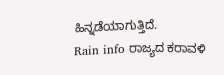ಹಿನ್ನಡೆಯಾಗುತ್ತಿದೆ.
Rain info ರಾಜ್ಯದ ಕರಾವಳಿ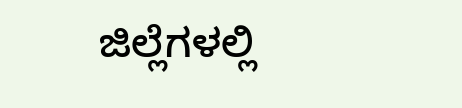ಜಿಲ್ಲೆಗಳಲ್ಲಿ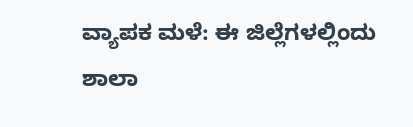ವ್ಯಾಪಕ ಮಳೆ: ಈ ಜಿಲ್ಲೆಗಳಲ್ಲಿಂದು ಶಾಲಾ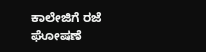ಕಾಲೇಜಿಗೆ ರಜೆ ಘೋಷಣೆ